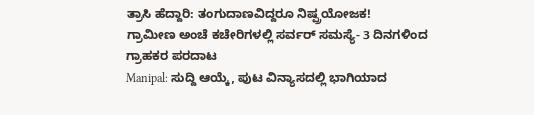ತ್ರಾಸಿ ಹೆದ್ದಾರಿ: ತಂಗುದಾಣವಿದ್ದರೂ ನಿಷ್ಪ್ರಯೋಜಕ!
ಗ್ರಾಮೀಣ ಅಂಚೆ ಕಚೇರಿಗಳಲ್ಲಿ ಸರ್ವರ್ ಸಮಸ್ಯೆ- 3 ದಿನಗಳಿಂದ ಗ್ರಾಹಕರ ಪರದಾಟ
Manipal: ಸುದ್ದಿ ಆಯ್ಕೆ, ಪುಟ ವಿನ್ಯಾಸದಲ್ಲಿ ಭಾಗಿಯಾದ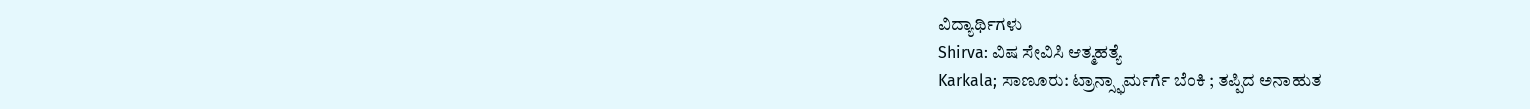ವಿದ್ಯಾರ್ಥಿಗಳು
Shirva: ವಿಷ ಸೇವಿಸಿ ಆತ್ಮಹತ್ಯೆ
Karkala; ಸಾಣೂರು: ಟ್ರಾನ್ಸ್ಫಾರ್ಮರ್ಗೆ ಬೆಂಕಿ ; ತಪ್ಪಿದ ಅನಾಹುತ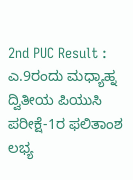2nd PUC Result : ಎ.9ರಂದು ಮಧ್ಯಾಹ್ನ ದ್ವಿತೀಯ ಪಿಯುಸಿ ಪರೀಕ್ಷೆ-1ರ ಫಲಿತಾಂಶ ಲಭ್ಯ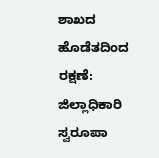ಶಾಖದ ಹೊಡೆತದಿಂದ ರಕ್ಷಣೆ: ಜಿಲ್ಲಾಧಿಕಾರಿ ಸ್ವರೂಪಾ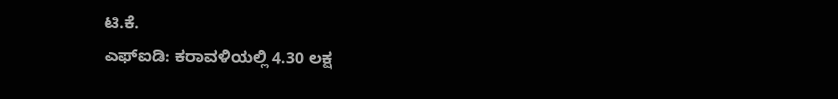ಟಿ.ಕೆ.
ಎಫ್ಐಡಿ: ಕರಾವಳಿಯಲ್ಲಿ 4.30 ಲಕ್ಷ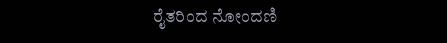ರೈತರಿಂದ ನೋಂದಣಿ